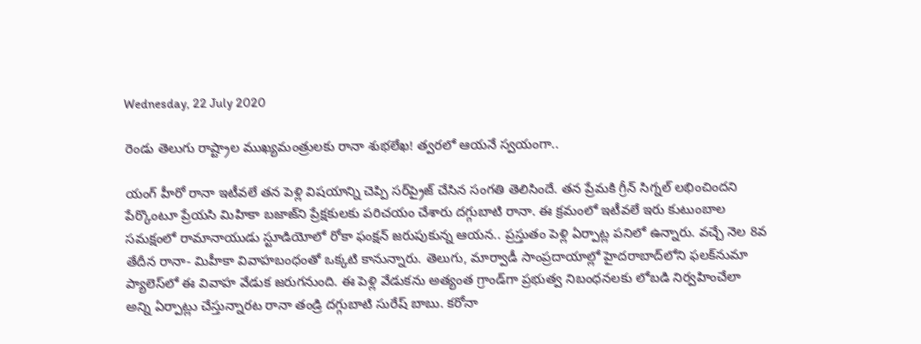Wednesday, 22 July 2020

రెండు తెలుగు రాష్ట్రాల ముఖ్యమంత్రులకు రానా శుభలేఖ! త్వరలో ఆయనే స్వయంగా..

యంగ్ హీరో రానా ఇటీవలే తన పెళ్లి విషయాన్ని చెప్పి సర్‌ప్రైజ్ చేసిన సంగతి తెలిసిందే. త‌న ప్రేమ‌కి గ్రీన్ సిగ్న‌ల్ లభించిందని పేర్కొంటూ ప్రేయసి మిహికా బజాజ్‌ని ప్రేక్షకులకు పరిచయం చేశారు దగ్గుబాటి రానా. ఈ క్రమంలో ఇటీవలే ఇరు కుటుంబాల సమక్షంలో రామానాయుడు స్టూడియోలో రోకా ఫంక్షన్ జరుపుకున్న ఆయన.. ప్రస్తుతం పెళ్లి ఏర్పాట్ల పనిలో ఉన్నారు. వచ్చే నెల 8వ తేదీన రానా- మిహీకా వివాహబంధంతో ఒక్కటి కానున్నారు. తెలుగు, మార్వాడీ సాంప్రదాయాల్లో హైదరాబాద్‌లోని ఫలక్‌నుమా ప్యాలెస్‌లో ఈ వివాహ వేడుక జరుగనుంది. ఈ పెళ్లి వేడుకను అత్యంత గ్రాండ్‌గా ప్రభుత్వ నిబంధనలకు లోబడి నిర్వహించేలా అన్ని ఏర్పాట్లు చేస్తున్నారట రానా తండ్రి దగ్గుబాటి సురేష్ బాబు. కరోనా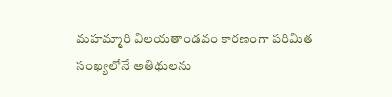మహమ్మారి విలయతాండవం కారణంగా పరిమిత సంఖ్యలోనే అతిథులను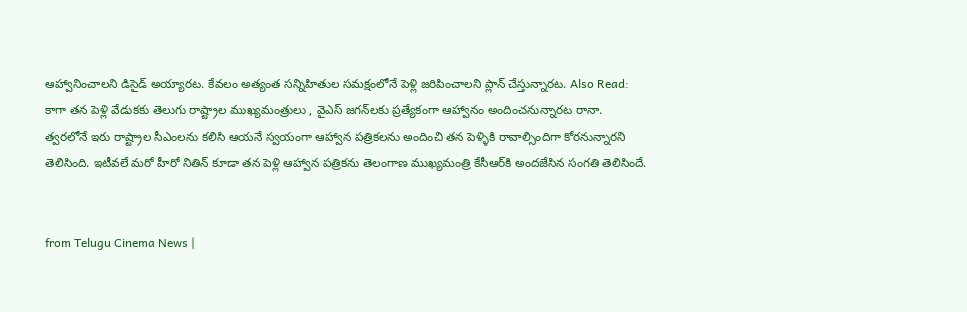ఆహ్వానించాలని డిసైడ్ అయ్యారట. కేవలం అత్యంత సన్నిహితుల సమక్షంలోనే పెళ్లి జరిపించాలని ప్లాన్ చేస్తున్నారట. Also Read: కాగా తన పెళ్లి వేడుకకు తెలుగు రాష్ట్రాల ముఖ్యమంత్రులు , వైఎస్ జగన్‌లకు ప్రత్యేకంగా ఆహ్వానం అందించనున్నారట రానా. త్వరలోనే ఇరు రాష్ట్రాల సీఎంలను కలిసి ఆయనే స్వయంగా ఆహ్వాన పత్రికలను అందించి తన పెళ్ళికి రావాల్సిందిగా కోరనున్నారని తెలిసింది. ఇటీవలే మరో హీరో నితిన్ కూడా తన పెళ్లి ఆహ్వాన పత్రికను తెలంగాణ ముఖ్యమంత్రి కేసీఆర్‌కి అందజేసిన సంగతి తెలిసిందే.


from Telugu Cinema News |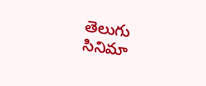తెలుగు సినిమా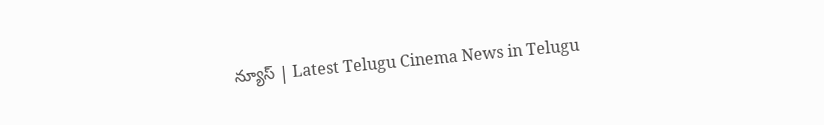న్యూస్ | Latest Telugu Cinema News in Telugu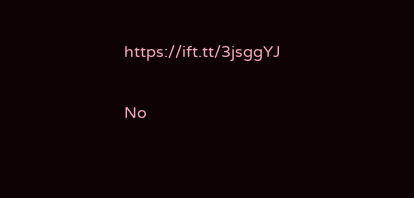https://ift.tt/3jsggYJ

No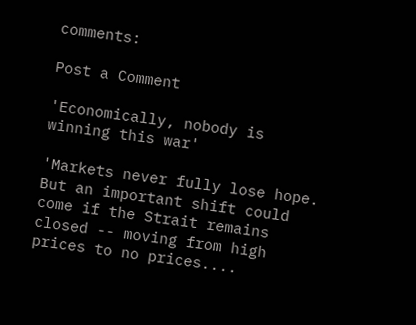comments:

Post a Comment

'Economically, nobody is winning this war'

'Markets never fully lose hope. But an important shift could come if the Strait remains closed -- moving from high prices to no prices....